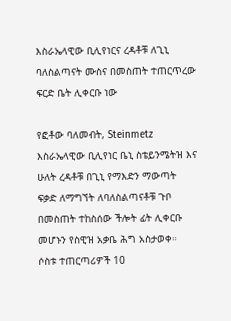እስራኤላዊው ቢሊየነርና ረዳቶቹ ለጊኒ ባለስልጣናት ሙስና በመስጠት ተጠርጥረው ፍርድ ቤት ሊቀርቡ ነው

የፎቶው ባለመብት, Steinmetz
እስራኤላዊው ቢሊየነር ቤኒ ስቴይንሜትዝ እና ሁለት ረዳቶቹ በጊኒ የማእድን ማውጣት ፍቃድ ለማግኘት ለባለስልጣናቶቹ ጉቦ በመስጠት ተከስሰው ችሎት ፊት ሊቀርቡ መሆኑን የስዊዝ አቃቤ ሕግ አስታወቀ።
ሶስቱ ተጠርጣሪዎች 10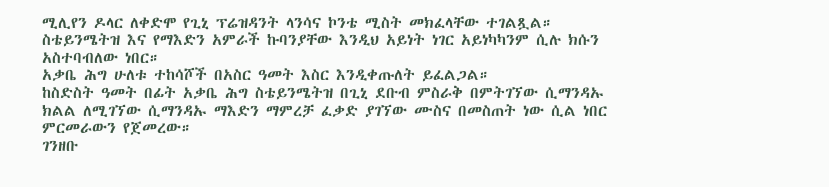ሚሊየን ዶላር ለቀድሞ የጊኒ ፕሬዝዳንት ላንሳና ኮንቴ ሚስት መክፈላቸው ተገልጿል።
ስቴይንሜትዝ እና የማእድን አምራች ኩባንያቸው እንዲህ አይነት ነገር አይነካካንም ሲሉ ክሱን አስተባብለው ነበር።
አቃቤ ሕግ ሁለቱ ተከሳሾች በአስር ዓመት እስር እንዲቀጡለት ይፈልጋል።
ከስድስት ዓመት በፊት አቃቤ ሕግ ስቴይንሜትዝ በጊኒ ደቡብ ምስራቅ በምትገኘው ሲማንዳኡ ክልል ለሚገኘው ሲማንዳኡ ማእድን ማምረቻ ፈቃድ ያገኘው ሙስና በመስጠት ነው ሲል ነበር ምርመራውን የጀመረው።
ገንዘቡ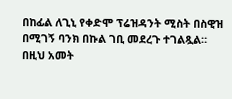በከፊል ለጊኒ የቀድሞ ፕሬዝዳንት ሚስት በስዊዝ በሚገኝ ባንክ በኩል ገቢ መደረጉ ተገልጿል።
በዚህ አመት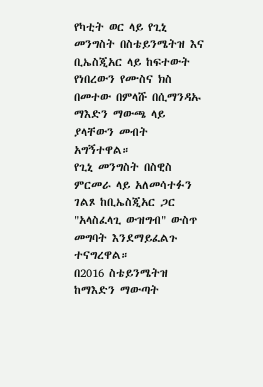የካቲት ወር ላይ የጊኒ መንግስት በስቴይንሜትዝ እና ቢኤስጂአር ላይ ከፍተውት የነበረውን የሙስና ክስ በመተው በምላሹ በሲማንዳኡ ማእድን ማውጫ ላይ ያላቸውን መብት አግኝተዋል።
የጊኒ መንግስት በስዊስ ምርመራ ላይ አለመሳተፉን ገልጾ ከቢኤስጂአር ጋር "አላስፈላጊ ውዝግብ" ውስጥ መግባት እንደማይፈልጉ ተናግረዋል።
በ2016 ስቴይንሜትዝ ከማእድን ማውጣት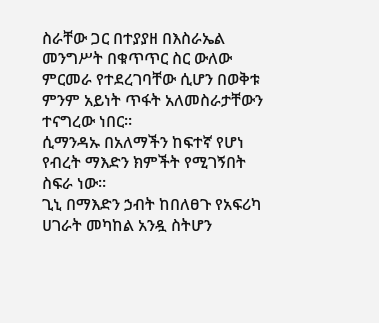ስራቸው ጋር በተያያዘ በእስራኤል መንግሥት በቁጥጥር ስር ውለው ምርመራ የተደረገባቸው ሲሆን በወቅቱ ምንም አይነት ጥፋት አለመስራታቸውን ተናግረው ነበር።
ሲማንዳኡ በአለማችን ከፍተኛ የሆነ የብረት ማእድን ክምችት የሚገኝበት ስፍራ ነው።
ጊኒ በማእድን ኃብት ከበለፀጉ የአፍሪካ ሀገራት መካከል አንዷ ስትሆን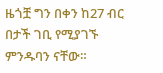ዜጎቿ ግን በቀን ከ27 ብር በታች ገቢ የሚያገኙ ምንዱባን ናቸው።